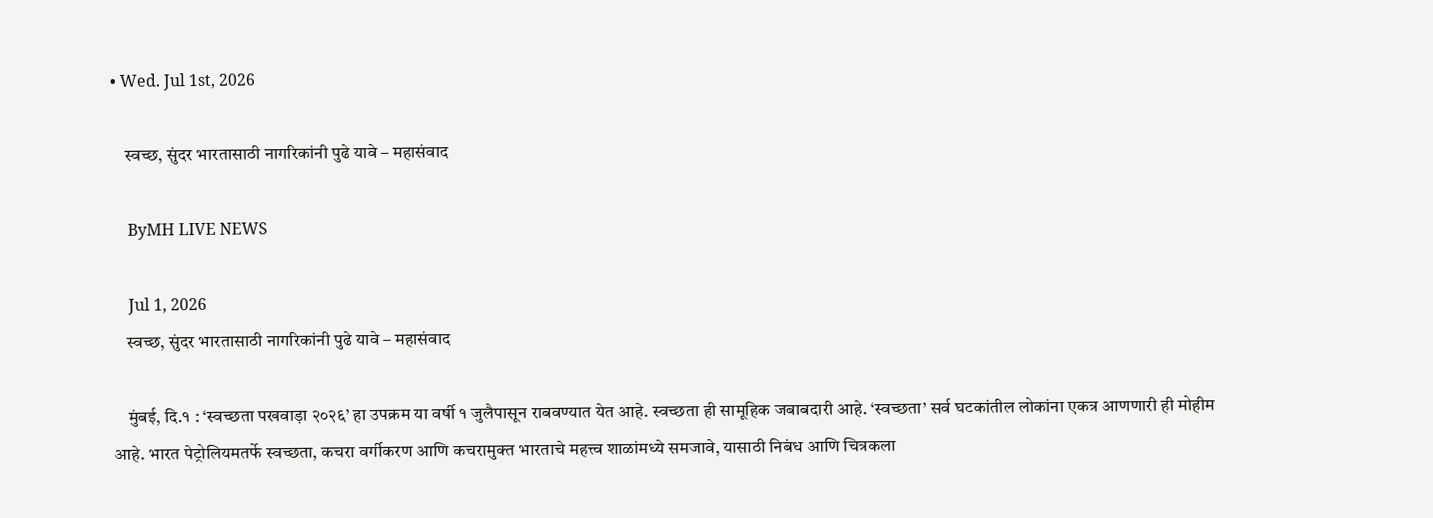• Wed. Jul 1st, 2026

    स्वच्छ, सुंदर भारतासाठी नागरिकांनी पुढे यावे – महासंवाद

    ByMH LIVE NEWS

    Jul 1, 2026
    स्वच्छ, सुंदर भारतासाठी नागरिकांनी पुढे यावे – महासंवाद

    मुंबई, दि.१ : ‘स्वच्छता पखवाड़ा २०२६’ हा उपक्रम या वर्षी १ जुलैपासून राबवण्यात येत आहे. स्वच्छता ही सामूहिक जबाबदारी आहे. ‘स्वच्छता’ सर्व घटकांतील लोकांना एकत्र आणणारी ही मोहीम आहे. भारत पेट्रोलियमतर्फे स्वच्छता, कचरा वर्गीकरण आणि कचरामुक्त भारताचे महत्त्व शाळांमध्ये समजावे, यासाठी निबंध आणि चित्रकला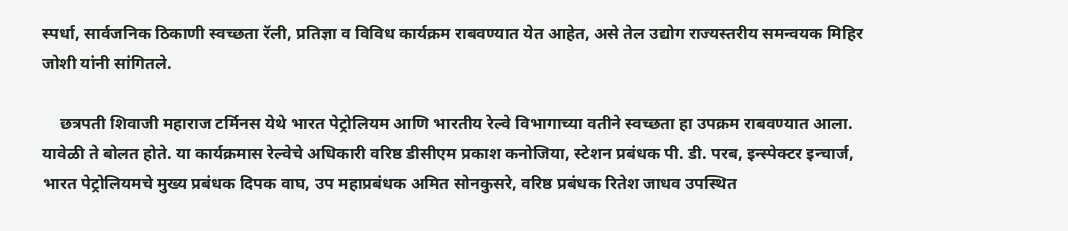स्पर्धा, सार्वजनिक ठिकाणी स्वच्छता रॅली, प्रतिज्ञा व विविध कार्यक्रम राबवण्यात येत आहेत, असे तेल उद्योग राज्यस्तरीय समन्वयक मिहिर जोशी यांनी सांगितले.

    छत्रपती शिवाजी महाराज टर्मिनस येथे भारत पेट्रोलियम आणि भारतीय रेल्वे विभागाच्या वतीने स्वच्छता हा उपक्रम राबवण्यात आला. यावेळी ते बोलत होते. या कार्यक्रमास रेल्वेचे अधिकारी वरिष्ठ डीसीएम प्रकाश कनोजिया, स्टेशन प्रबंधक पी. डी. परब, इन्स्पेक्टर इन्चार्ज, भारत पेट्रोलियमचे मुख्य प्रबंधक दिपक वाघ, उप महाप्रबंधक अमित सोनकुसरे, वरिष्ठ प्रबंधक रितेश जाधव उपस्थित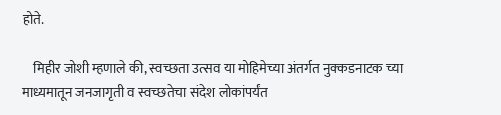होते.

    मिहीर जोशी म्हणाले की, स्वच्छता उत्सव या मोहिमेच्या अंतर्गत नुक्कडनाटक च्या माध्यमातून जनजागृती व स्वच्छतेचा संदेश लोकांपर्यंत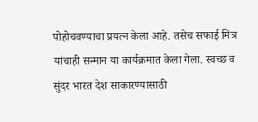पोहोचवण्याचा प्रयत्न केला आहे. तसेच सफाई मित्र यांचाही सन्मान या कार्यक्रमात केला गेला. स्वच्छ व सुंदर भारत देश साकारण्यासाठी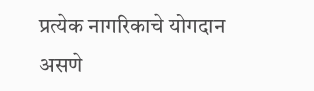प्रत्येक नागरिकाचे योगदान असणे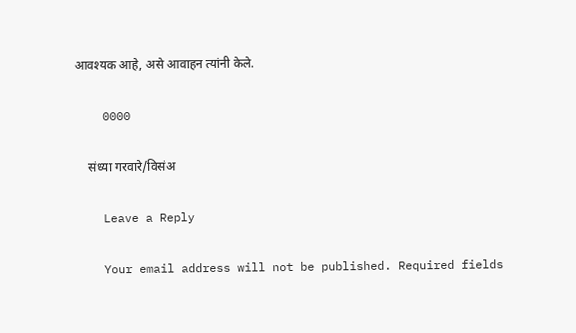आवश्यक आहे, असे आवाहन त्यांनी केले.

    0000

    संध्या गरवारे/विसंअ

    Leave a Reply

    Your email address will not be published. Required fields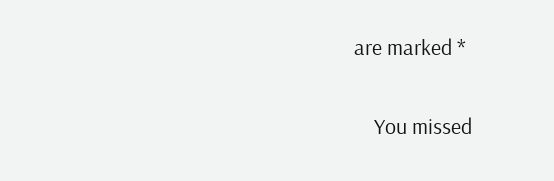are marked *

    You missed